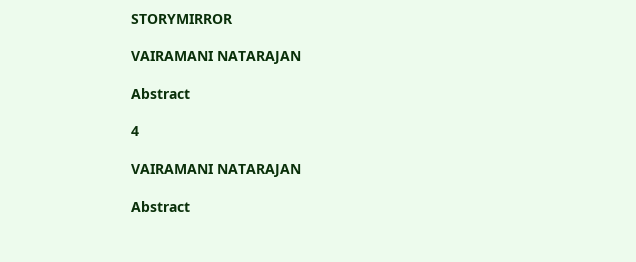STORYMIRROR

VAIRAMANI NATARAJAN

Abstract

4

VAIRAMANI NATARAJAN

Abstract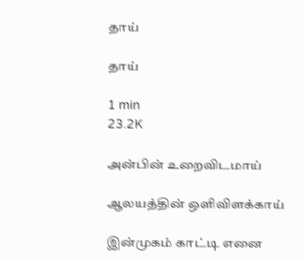தாய்

தாய்

1 min
23.2K

அன்பின் உறைவிடமாய்

ஆலயத்தின் ஒளிவிளக்காய்

இன்முகம் காட்டி எனை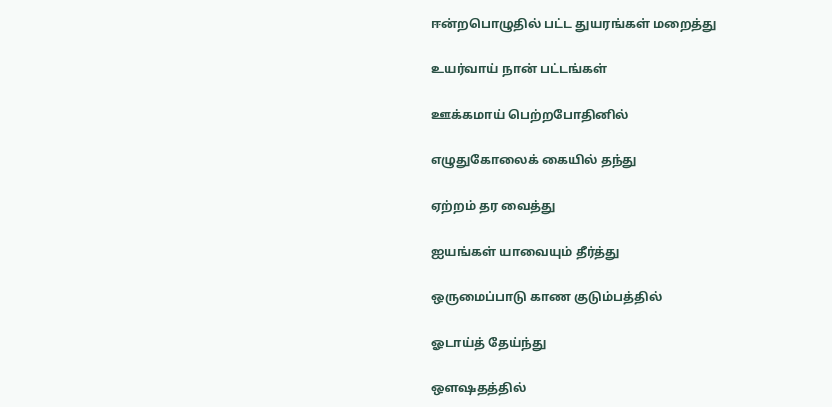ஈன்றபொழுதில் பட்ட துயரங்கள் மறைத்து

உயர்வாய் நான் பட்டங்கள்

ஊக்கமாய் பெற்றபோதினில்

எழுதுகோலைக் கையில் தந்து

ஏற்றம் தர வைத்து

ஐயங்கள் யாவையும் தீர்த்து

ஒருமைப்பாடு காண குடும்பத்தில்

ஓடாய்த் தேய்ந்து

ஔஷதத்தில்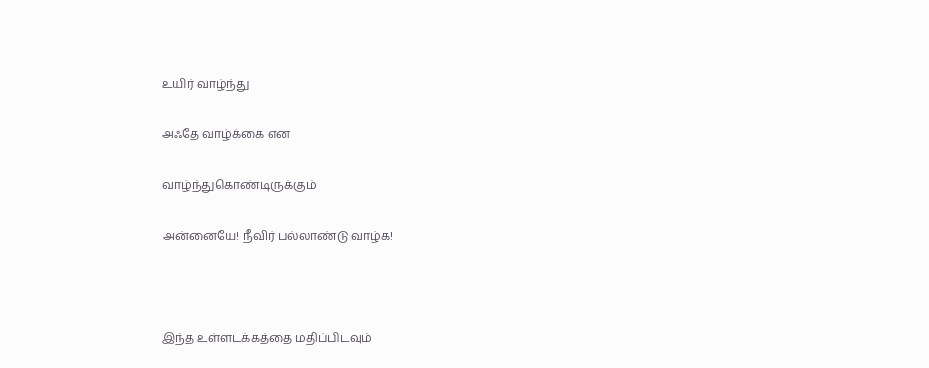உயிர் வாழ்ந்து

அஃதே வாழ்க்கை என

வாழ்ந்துகொண்டிருக்கும்

அன்னையே! நீவிர் பல்லாண்டு வாழ்க!



இந்த உள்ளடக்கத்தை மதிப்பிடவும்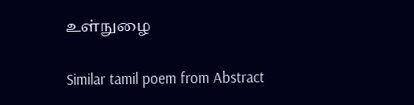உள்நுழை

Similar tamil poem from Abstract